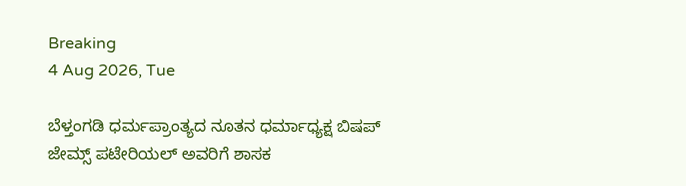Breaking
4 Aug 2026, Tue

ಬೆಳ್ತಂಗಡಿ ಧರ್ಮಪ್ರಾಂತ್ಯದ ನೂತನ ಧರ್ಮಾಧ್ಯಕ್ಷ ಬಿಷಪ್ ಜೇಮ್ಸ್ ಪಟೇರಿಯಲ್ ಅವರಿಗೆ ಶಾಸಕ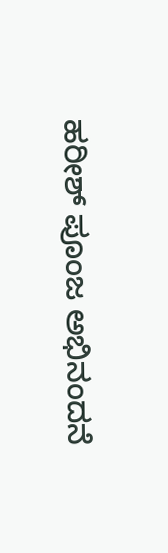ಹರೀಶ್ ಪೂಂಜ ಅಭಿನಂದನೆ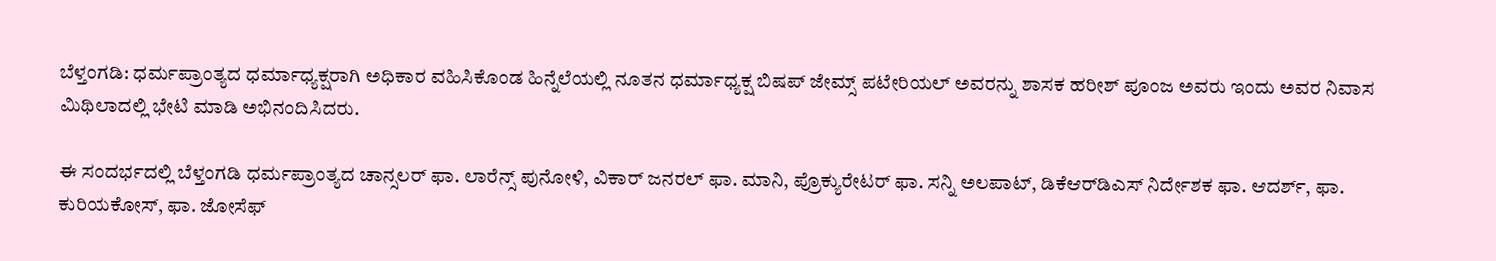ಬೆಳ್ತಂಗಡಿ: ಧರ್ಮಪ್ರಾಂತ್ಯದ ಧರ್ಮಾಧ್ಯಕ್ಷರಾಗಿ ಅಧಿಕಾರ ವಹಿಸಿಕೊಂಡ ಹಿನ್ನೆಲೆಯಲ್ಲಿ ನೂತನ ಧರ್ಮಾಧ್ಯಕ್ಷ ಬಿಷಪ್ ಜೇಮ್ಸ್ ಪಟೇರಿಯಲ್ ಅವರನ್ನು ಶಾಸಕ ಹರೀಶ್ ಪೂಂಜ ಅವರು ಇಂದು ಅವರ ನಿವಾಸ ಮಿಥಿಲಾದಲ್ಲಿ ಭೇಟಿ ಮಾಡಿ ಅಭಿನಂದಿಸಿದರು.

ಈ ಸಂದರ್ಭದಲ್ಲಿ ಬೆಳ್ತಂಗಡಿ ಧರ್ಮಪ್ರಾಂತ್ಯದ ಚಾನ್ಸಲರ್ ಫಾ. ಲಾರೆನ್ಸ್ ಪುನೋಳಿ, ವಿಕಾರ್ ಜನರಲ್ ಫಾ. ಮಾನಿ, ಪ್ರೊಕ್ಯುರೇಟರ್ ಫಾ. ಸನ್ನಿ ಅಲಪಾಟ್, ಡಿಕೆಆರ್‌ಡಿಎಸ್ ನಿರ್ದೇಶಕ ಫಾ. ಆದರ್ಶ್, ಫಾ. ಕುರಿಯಕೋಸ್, ಫಾ. ಜೋಸೆಫ್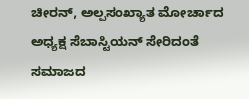ಚೀರನ್, ಅಲ್ಪಸಂಖ್ಯಾತ ಮೋರ್ಚಾದ ಅಧ್ಯಕ್ಷ ಸೆಬಾಸ್ಟಿಯನ್ ಸೇರಿದಂತೆ ಸಮಾಜದ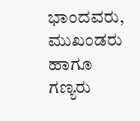ಭಾಂದವರು, ಮುಖಂಡರು ಹಾಗೂ ಗಣ್ಯರು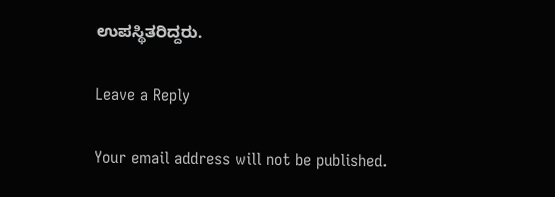ಉಪಸ್ಥಿತರಿದ್ದರು.

Leave a Reply

Your email address will not be published.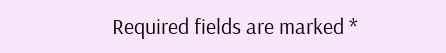Required fields are marked *